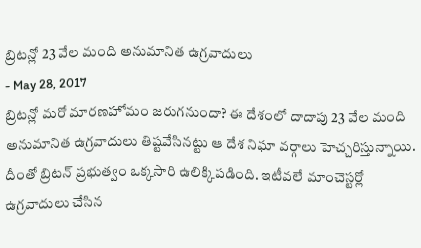బ్రిటన్లో 23 వేల మంది అనుమానిత ఉగ్రవాదులు
- May 28, 2017
బ్రిటన్లో మరో మారణహోమం జరుగనుందా? ఈ దేశంలో దాదాపు 23 వేల మంది అనుమానిత ఉగ్రవాదులు తిష్టవేసినట్టు ఆ దేశ నిఘా వర్గాలు హెచ్చరిస్తున్నాయి. దీంతో బ్రిటన్ ప్రభుత్వం ఒక్కసారి ఉలిక్కిపడింది. ఇటీవలే మాంచెస్టర్లో ఉగ్రవాదులు చేసిన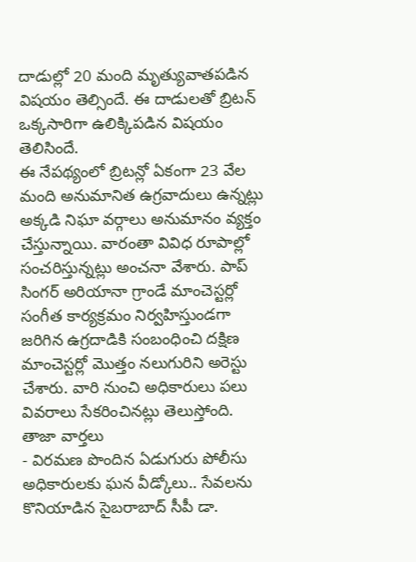దాడుల్లో 20 మంది మృత్యువాతపడిన విషయం తెల్సిందే. ఈ దాడులతో బ్రిటన్ ఒక్కసారిగా ఉలిక్కిపడిన విషయం తెలిసిందే.
ఈ నేపథ్యంలో బ్రిటన్లో ఏకంగా 23 వేల మంది అనుమానిత ఉగ్రవాదులు ఉన్నట్లు అక్కడి నిఘా వర్గాలు అనుమానం వ్యక్తం చేస్తున్నాయి. వారంతా వివిధ రూపాల్లో సంచరిస్తున్నట్లు అంచనా వేశారు. పాప్ సింగర్ అరియానా గ్రాండే మాంచెస్టర్లో సంగీత కార్యక్రమం నిర్వహిస్తుండగా జరిగిన ఉగ్రదాడికి సంబంధించి దక్షిణ మాంచెస్టర్లో మొత్తం నలుగురిని అరెస్టు చేశారు. వారి నుంచి అధికారులు పలు వివరాలు సేకరించినట్లు తెలుస్తోంది.
తాజా వార్తలు
- విరమణ పొందిన ఏడుగురు పోలీసు అధికారులకు ఘన వీడ్కోలు.. సేవలను కొనియాడిన సైబరాబాద్ సీపీ డా.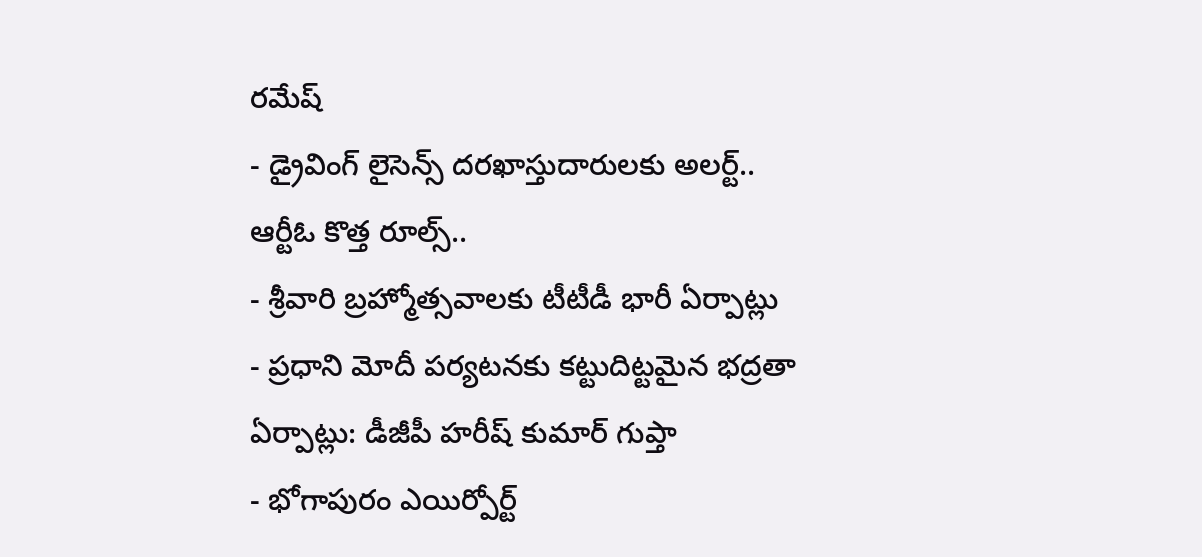రమేష్
- డ్రైవింగ్ లైసెన్స్ దరఖాస్తుదారులకు అలర్ట్.. ఆర్టీఓ కొత్త రూల్స్..
- శ్రీవారి బ్రహ్మోత్సవాలకు టీటీడీ భారీ ఏర్పాట్లు
- ప్రధాని మోదీ పర్యటనకు కట్టుదిట్టమైన భద్రతా ఏర్పాట్లు: డీజీపీ హరీష్ కుమార్ గుప్తా
- భోగాపురం ఎయిర్పోర్ట్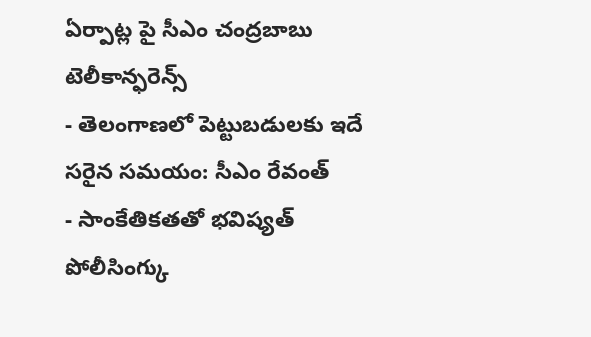ఏర్పాట్ల పై సీఎం చంద్రబాబు టెలీకాన్ఫరెన్స్
- తెలంగాణలో పెట్టుబడులకు ఇదే సరైన సమయం: సీఎం రేవంత్
- సాంకేతికతతో భవిష్యత్ పోలీసింగ్కు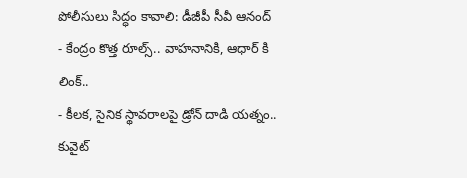పోలీసులు సిద్ధం కావాలి: డీజీపీ సీవీ ఆనంద్
- కేంద్రం కొత్త రూల్స్.. వాహనానికి, ఆధార్ కి లింక్..
- కీలక, సైనిక స్థావరాలపై డ్రోన్ దాడి యత్నం.. కువైట్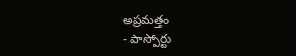అప్రమత్తం
- పాస్పోర్టు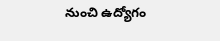నుంచి ఉద్యోగం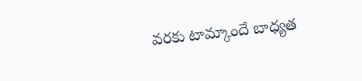వరకు టామ్కాందే బాధ్యత